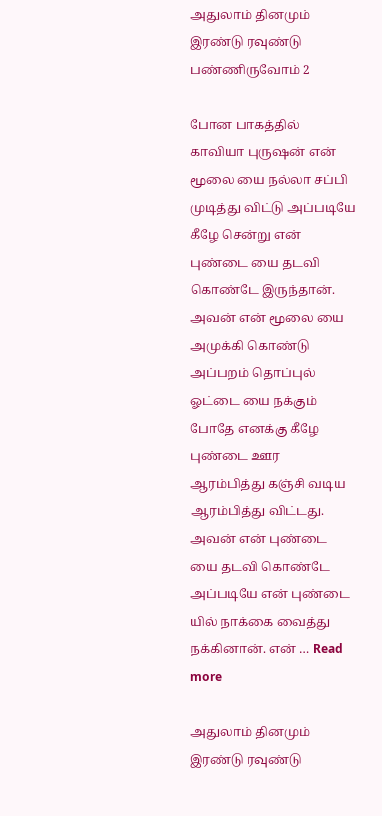அதுலாம் தினமும் இரண்டு ரவுண்டு பண்ணிருவோம் 2

போன பாகத்தில் காவியா புருஷன் என் மூலை யை நல்லா சப்பி முடித்து விட்டு அப்படியே கீழே சென்று என் புண்டை யை தடவி கொண்டே இருந்தான். அவன் என் மூலை யை அமுக்கி கொண்டு அப்பறம் தொப்புல் ஓட்டை யை நக்கும் போதே எனக்கு கீழே புண்டை ஊர ஆரம்பித்து கஞ்சி வடிய ஆரம்பித்து விட்டது. அவன் என் புண்டை யை தடவி கொண்டே அப்படியே என் புண்டை யில் நாக்கை வைத்து நக்கினான். என் … Read more

அதுலாம் தினமும் இரண்டு ரவுண்டு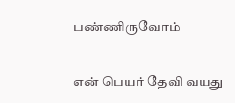பண்ணிருவோம்

என் பெயர் தேவி வயது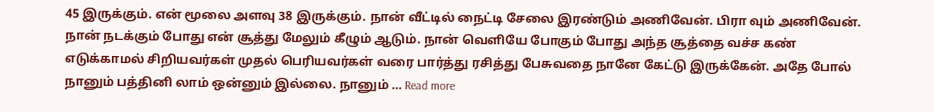45 இருக்கும். என் மூலை அளவு 38 இருக்கும். நான் வீட்டில் நைட்டி சேலை இரண்டும் அணிவேன். பிரா வும் அணிவேன். நான் நடக்கும் போது என் சூத்து மேலும் கீழும் ஆடும். நான் வெளியே போகும் போது அந்த சூத்தை வச்ச கண் எடுக்காமல் சிறியவர்கள் முதல் பெரியவர்கள் வரை பார்த்து ரசித்து பேசுவதை நானே கேட்டு இருக்கேன். அதே போல் நானும் பத்தினி லாம் ஒன்னும் இல்லை. நானும் … Read more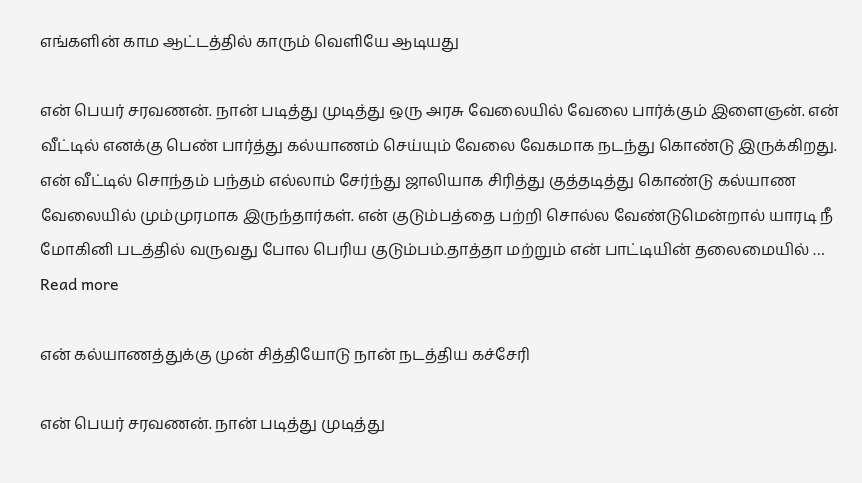எங்களின்‌ காம ஆட்டத்தில் காரும் வெளியே ஆடியது

என் பெயர் சரவணன். நான் படித்து முடித்து ஒரு அரசு வேலையில் வேலை பார்க்கும் இளைஞன். என் வீட்டில் எனக்கு பெண் பார்த்து கல்யாணம் செய்யும் வேலை வேகமாக நடந்து கொண்டு இருக்கிறது. என் வீட்டில் சொந்தம் பந்தம் எல்லாம் சேர்ந்து ஜாலியாக சிரித்து குத்தடித்து கொண்டு கல்யாண வேலையில் மும்முரமாக இருந்தார்கள். என் குடும்பத்தை பற்றி சொல்ல வேண்டுமென்றால் யாரடி நீ மோகினி படத்தில் வருவது போல பெரிய குடும்பம்.தாத்தா மற்றும் என் பாட்டியின் தலைமையில் … Read more

என் கல்யாணத்துக்கு முன் சித்தியோடு நான் நடத்திய கச்சேரி

என் பெயர் சரவணன். நான் படித்து முடித்து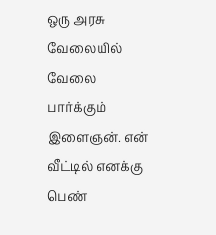ஒரு அரசு வேலையில் வேலை பார்க்கும் இளைஞன். என் வீட்டில் எனக்கு பெண்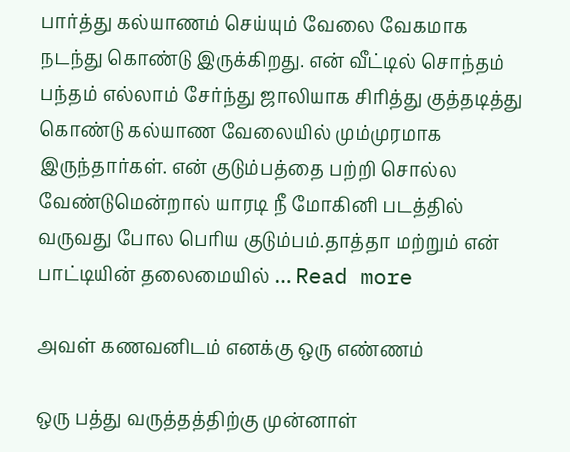பார்த்து கல்யாணம் செய்யும் வேலை வேகமாக நடந்து கொண்டு இருக்கிறது. என் வீட்டில் சொந்தம் பந்தம் எல்லாம் சேர்ந்து ஜாலியாக சிரித்து குத்தடித்து கொண்டு கல்யாண வேலையில் மும்முரமாக இருந்தார்கள். என் குடும்பத்தை பற்றி சொல்ல வேண்டுமென்றால் யாரடி நீ மோகினி படத்தில் வருவது போல பெரிய குடும்பம்.தாத்தா மற்றும் என் பாட்டியின் தலைமையில் … Read more

அவள் கணவனிடம் எனக்கு ஒரு எண்ணம்

ஒரு பத்து வருத்தத்திற்கு முன்னாள்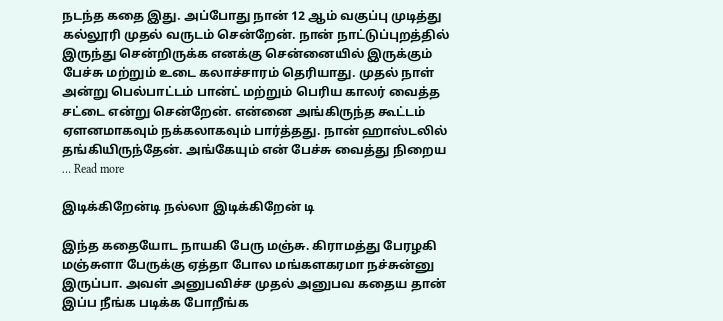நடந்த கதை இது. அப்போது நான் 12 ஆம் வகுப்பு முடித்து கல்லூரி முதல் வருடம் சென்றேன். நான் நாட்டுப்புறத்தில் இருந்து சென்றிருக்க எனக்கு சென்னையில் இருக்கும் பேச்சு மற்றும் உடை கலாச்சாரம் தெரியாது. முதல் நாள் அன்று பெல்பாட்டம் பான்ட் மற்றும் பெரிய காலர் வைத்த சட்டை என்று சென்றேன். என்னை அங்கிருந்த கூட்டம் ஏளனமாகவும் நக்கலாகவும் பார்த்தது. நான் ஹாஸ்டலில் தங்கியிருந்தேன். அங்கேயும் என் பேச்சு வைத்து நிறைய … Read more

இடிக்கிறேன்டி நல்லா இடிக்கிறேன் டி

இந்த கதையோட நாயகி பேரு மஞ்சு. கிராமத்து பேரழகி மஞ்சுளா பேருக்கு ஏத்தா போல மங்களகரமா நச்சுன்னு இருப்பா. அவள் அனுபவிச்ச முதல் அனுபவ கதைய தான் இப்ப நீங்க படிக்க போறீங்க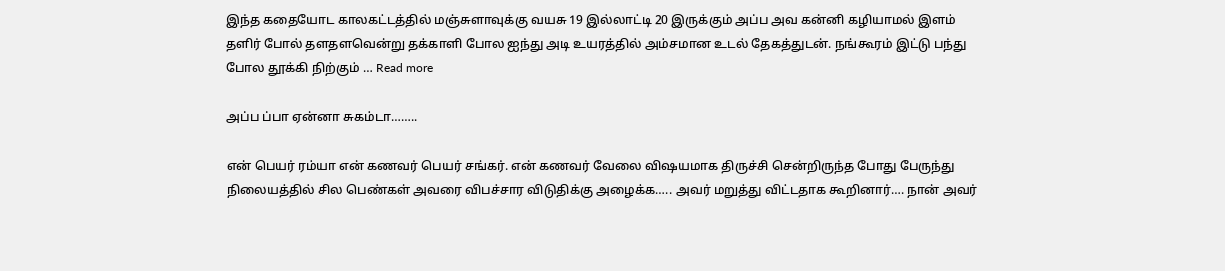இந்த கதையோட காலகட்டத்தில் மஞ்சுளாவுக்கு வயசு 19 இல்லாட்டி 20 இருக்கும் அப்ப அவ கன்னி கழியாமல் இளம் தளிர் போல் தளதளவென்று தக்காளி போல ஐந்து அடி உயரத்தில் அம்சமான உடல் தேகத்துடன். நங்கூரம் இட்டு பந்து போல தூக்கி நிற்கும் … Read more

அப்ப ப்பா ஏன்னா சுகம்டா……..

என் பெயர் ரம்யா என் கணவர் பெயர் சங்கர். என் கணவர் வேலை விஷயமாக திருச்சி சென்றிருந்த போது பேருந்து நிலையத்தில் சில பெண்கள் அவரை விபச்சார விடுதிக்கு அழைக்க….. அவர் மறுத்து விட்டதாக கூறினார்…. நான் அவர்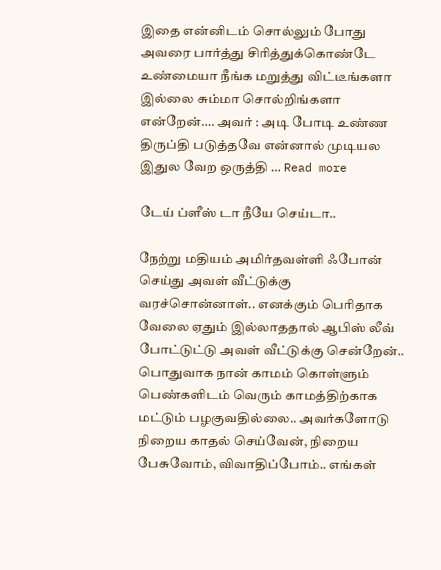இதை என்னிடம் சொல்லும் போது அவரை பார்த்து சிரித்துக்கொண்டே உண்மையா நீங்க மறுத்து விட்டீங்களா இல்லை சும்மா சொல்றிங்களா என்றேன்…. அவர் : அடி போடி உண்ண திருப்தி படுத்தவே என்னால் முடியல இதுல வேற ஒருத்தி … Read more

டேய் ப்ளீஸ் டா நீயே செய்டா..

நேற்று மதியம் அமிர்தவள்ளி ஃபோன் செய்து அவள் வீட்டுக்கு வரச்சொன்னாள்.. எனக்கும் பெரிதாக வேலை ஏதும் இல்லாததால் ஆபிஸ் லீவ் போட்டுட்டு அவள் வீட்டுக்கு சென்றேன்.. பொதுவாக நான் காமம் கொள்ளும் பெண்களிடம் வெரும் காமத்திற்காக மட்டும் பழகுவதில்லை.. அவர்களோடு நிறைய காதல் செய்வேன், நிறைய பேசுவோம், விவாதிப்போம்.. எங்கள்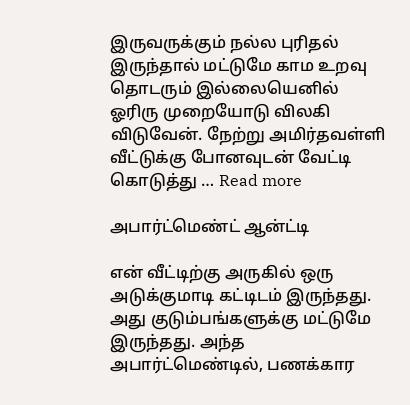இருவருக்கும் நல்ல புரிதல் இருந்தால் மட்டுமே காம உறவு தொடரும் இல்லையெனில் ஓரிரு முறையோடு விலகி விடுவேன். நேற்று அமிர்தவள்ளி வீட்டுக்கு போனவுடன் வேட்டி கொடுத்து … Read more

அபார்ட்மெண்ட் ஆன்ட்டி

என் வீட்டிற்கு அருகில் ஒரு அடுக்குமாடி கட்டிடம் இருந்தது. அது குடும்பங்களுக்கு மட்டுமே இருந்தது. அந்த அபார்ட்மெண்டில், பணக்கார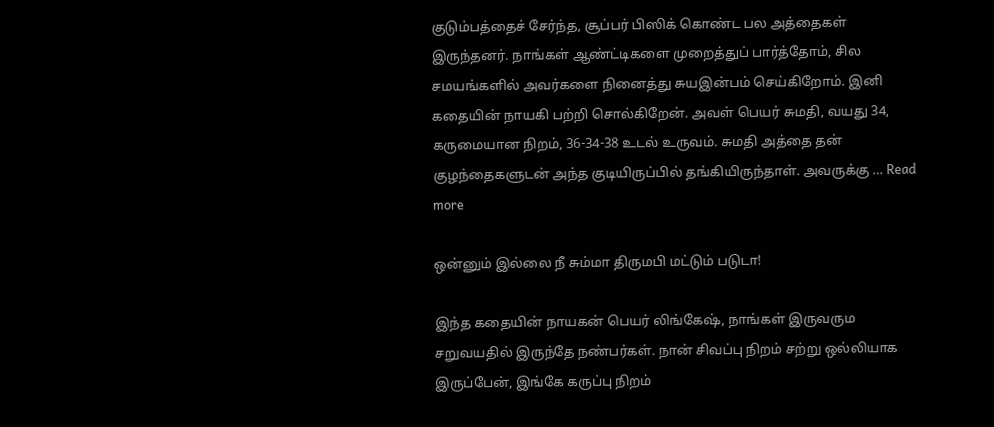குடும்பத்தைச் சேர்ந்த, சூப்பர் பிஸிக் கொண்ட பல அத்தைகள் இருந்தனர். நாங்கள் ஆண்ட்டிகளை முறைத்துப் பார்த்தோம், சில சமயங்களில் அவர்களை நினைத்து சுயஇன்பம் செய்கிறோம். இனி கதையின் நாயகி பற்றி சொல்கிறேன். அவள் பெயர் சுமதி, வயது 34, கருமையான நிறம், 36-34-38 உடல் உருவம். சுமதி அத்தை தன் குழந்தைகளுடன் அந்த குடியிருப்பில் தங்கியிருந்தாள். அவருக்கு … Read more

ஒன்னும் இல்லை நீ சும்மா திருமபி மட்டும் படுடா!

இந்த கதையின் நாயகன் பெயர் லிங்கேஷ், நாங்கள் இருவரும சறுவயதில் இருந்தே நண்பர்கள். நான் சிவப்பு நிறம் சற்று ஒல்லியாக இருப்பேன், இங்கே கருப்பு நிறம்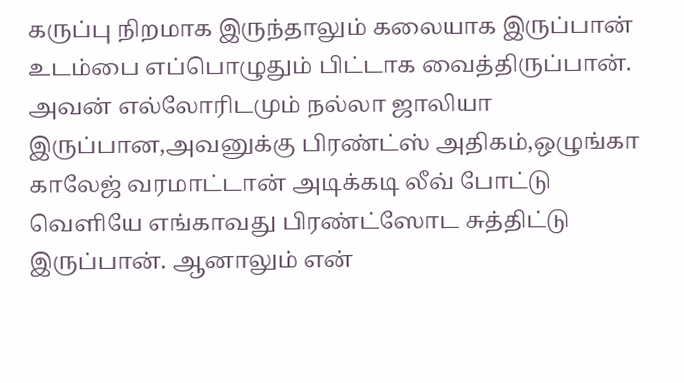கருப்பு நிறமாக இருந்தாலும் கலையாக இருப்பான் உடம்பை எப்பொழுதும் பிட்டாக வைத்திருப்பான். அவன் எல்லோரிடமும் நல்லா ஜாலியா இருப்பான,அவனுக்கு பிரண்ட்ஸ் அதிகம்,ஒழுங்கா காலேஜ் வரமாட்டான் அடிக்கடி லீவ் போட்டு வெளியே எங்காவது பிரண்ட்ஸோட சுத்திட்டு இருப்பான். ஆனாலும் என்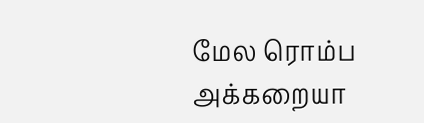மேல ரொம்ப அக்கறையா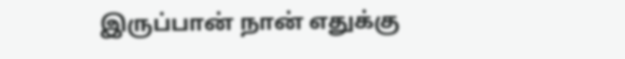இருப்பான் நான் எதுக்கு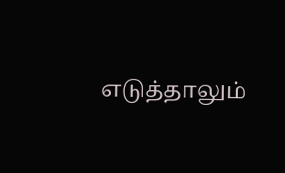எடுத்தாலும்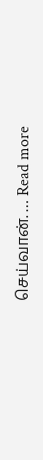செய்வான். … Read more